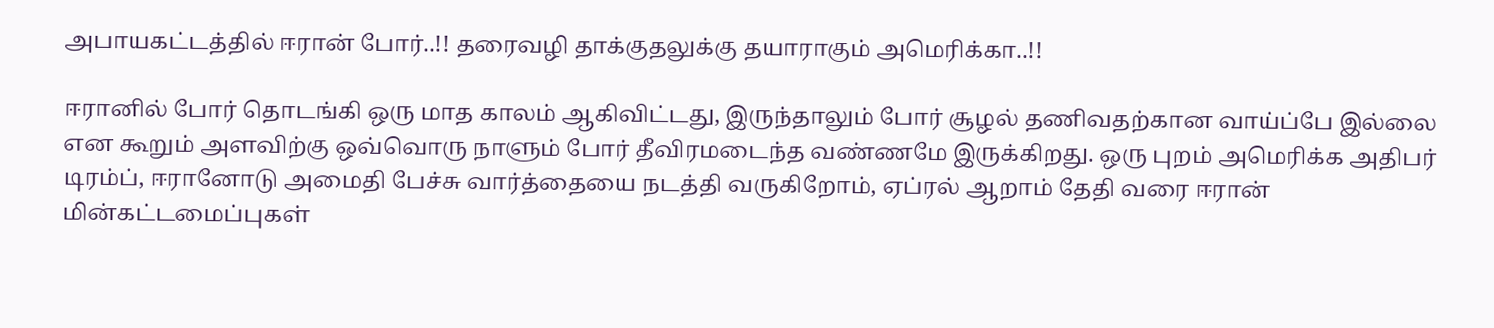அபாயகட்டத்தில் ஈரான் போர்..!! தரைவழி தாக்குதலுக்கு தயாராகும் அமெரிக்கா..!!

ஈரானில் போர் தொடங்கி ஒரு மாத காலம் ஆகிவிட்டது, இருந்தாலும் போர் சூழல் தணிவதற்கான வாய்ப்பே இல்லை என கூறும் அளவிற்கு ஒவ்வொரு நாளும் போர் தீவிரமடைந்த வண்ணமே இருக்கிறது. ஒரு புறம் அமெரிக்க அதிபர் டிரம்ப், ஈரானோடு அமைதி பேச்சு வார்த்தையை நடத்தி வருகிறோம், ஏப்ரல் ஆறாம் தேதி வரை ஈரான் மின்கட்டமைப்புகள்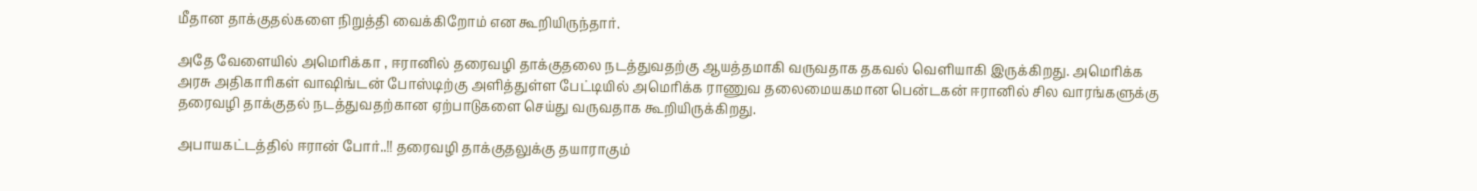மீதான தாக்குதல்களை நிறுத்தி வைக்கிறோம் என கூறியிருந்தார்.

அதே வேளையில் அமெரிக்கா , ஈரானில் தரைவழி தாக்குதலை நடத்துவதற்கு ஆயத்தமாகி வருவதாக தகவல் வெளியாகி இருக்கிறது. அமெரிக்க அரசு அதிகாரிகள் வாஷிங்டன் போஸ்டிற்கு அளித்துள்ள பேட்டியில் அமெரிக்க ராணுவ தலைமையகமான பென்டகன் ஈரானில் சில வாரங்களுக்கு தரைவழி தாக்குதல் நடத்துவதற்கான ஏற்பாடுகளை செய்து வருவதாக கூறியிருக்கிறது.

அபாயகட்டத்தில் ஈரான் போர்..!! தரைவழி தாக்குதலுக்கு தயாராகும்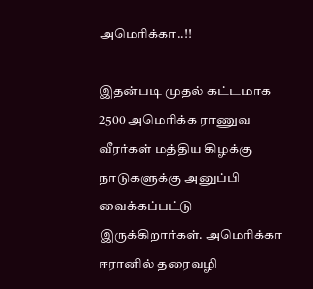அமெரிக்கா..!!

இதன்படி முதல் கட்டமாக 2500 அமெரிக்க ராணுவ வீரர்கள் மத்திய கிழக்கு நாடுகளுக்கு அனுப்பி வைக்கப்பட்டு இருக்கிறார்கள். அமெரிக்கா ஈரானில் தரைவழி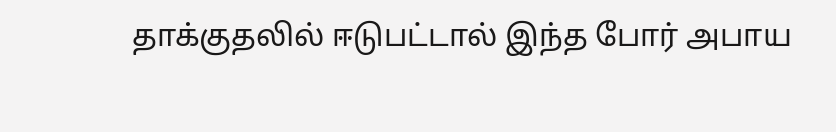தாக்குதலில் ஈடுபட்டால் இந்த போர் அபாய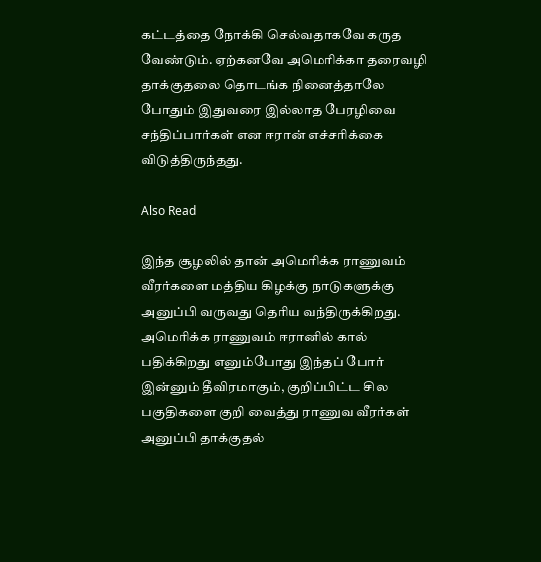கட்டத்தை நோக்கி செல்வதாகவே கருத வேண்டும். ஏற்கனவே அமெரிக்கா தரைவழி தாக்குதலை தொடங்க நினைத்தாலே போதும் இதுவரை இல்லாத பேரழிவை சந்திப்பார்கள் என ஈரான் எச்சரிக்கை விடுத்திருந்தது.

Also Read

இந்த சூழலில் தான் அமெரிக்க ராணுவம் வீரர்களை மத்திய கிழக்கு நாடுகளுக்கு அனுப்பி வருவது தெரிய வந்திருக்கிறது. அமெரிக்க ராணுவம் ஈரானில் கால் பதிக்கிறது எனும்போது இந்தப் போர் இன்னும் தீவிரமாகும், குறிப்பிட்ட சில பகுதிகளை குறி வைத்து ராணுவ வீரர்கள் அனுப்பி தாக்குதல்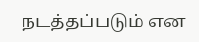நடத்தப்படும் என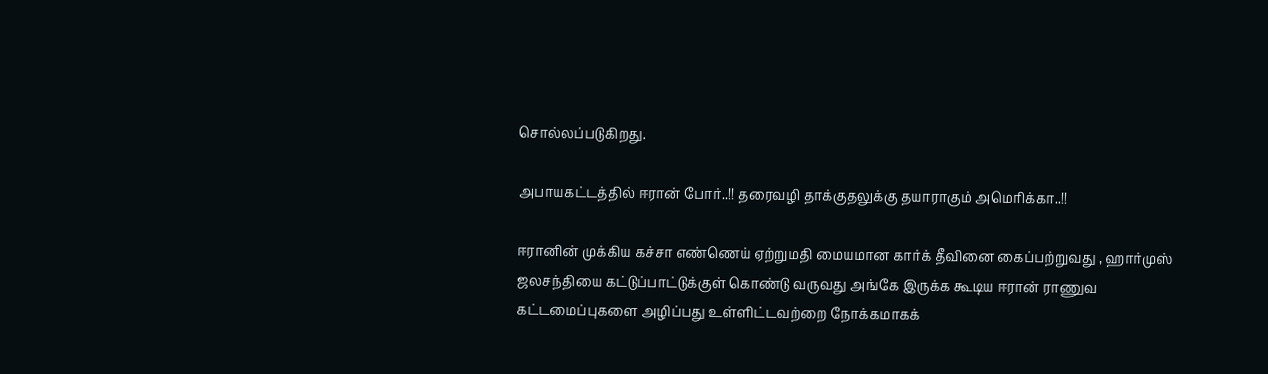சொல்லப்படுகிறது.

அபாயகட்டத்தில் ஈரான் போர்..!! தரைவழி தாக்குதலுக்கு தயாராகும் அமெரிக்கா..!!

ஈரானின் முக்கிய கச்சா எண்ணெய் ஏற்றுமதி மையமான கார்க் தீவினை கைப்பற்றுவது , ஹார்முஸ் ஜலசந்தியை கட்டுப்பாட்டுக்குள் கொண்டு வருவது அங்கே இருக்க கூடிய ஈரான் ராணுவ கட்டமைப்புகளை அழிப்பது உள்ளிட்டவற்றை நோக்கமாகக்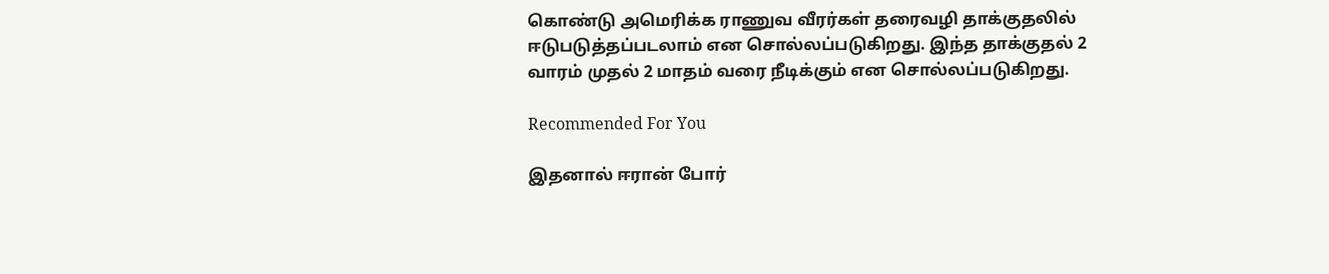கொண்டு அமெரிக்க ராணுவ வீரர்கள் தரைவழி தாக்குதலில் ஈடுபடுத்தப்படலாம் என சொல்லப்படுகிறது. இந்த தாக்குதல் 2 வாரம் முதல் 2 மாதம் வரை நீடிக்கும் என சொல்லப்படுகிறது.

Recommended For You

இதனால் ஈரான் போர்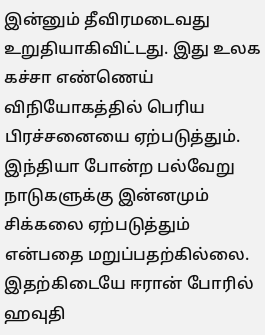இன்னும் தீவிரமடைவது உறுதியாகிவிட்டது. இது உலக கச்சா எண்ணெய் விநியோகத்தில் பெரிய பிரச்சனையை ஏற்படுத்தும். இந்தியா போன்ற பல்வேறு நாடுகளுக்கு இன்னமும் சிக்கலை ஏற்படுத்தும் என்பதை மறுப்பதற்கில்லை. இதற்கிடையே ஈரான் போரில் ஹவுதி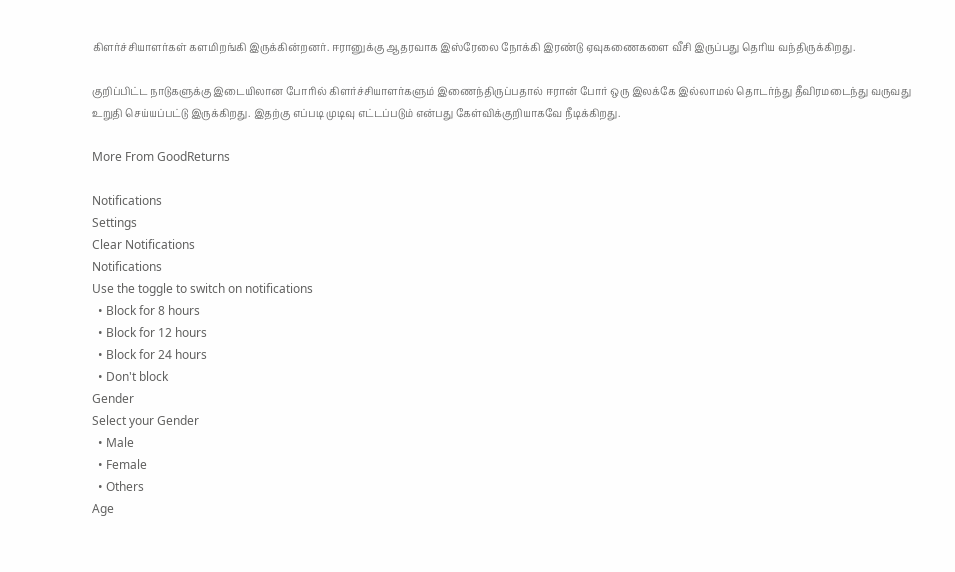கிளர்ச்சியாளர்கள் களமிறங்கி இருக்கின்றனர். ஈரானுக்கு ஆதரவாக இஸ்ரேலை நோக்கி இரண்டு ஏவுகணைகளை வீசி இருப்பது தெரிய வந்திருக்கிறது.

குறிப்பிட்ட நாடுகளுக்கு இடையிலான போரில் கிளர்ச்சியாளர்களும் இணைந்திருப்பதால் ஈரான் போர் ஒரு இலக்கே இல்லாமல் தொடர்ந்து தீவிரமடைந்து வருவது உறுதி செய்யப்பட்டு இருக்கிறது. இதற்கு எப்படி முடிவு எட்டப்படும் என்பது கேள்விக்குறியாகவே நீடிக்கிறது.

More From GoodReturns

Notifications
Settings
Clear Notifications
Notifications
Use the toggle to switch on notifications
  • Block for 8 hours
  • Block for 12 hours
  • Block for 24 hours
  • Don't block
Gender
Select your Gender
  • Male
  • Female
  • Others
Age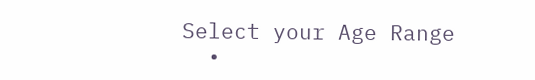Select your Age Range
  •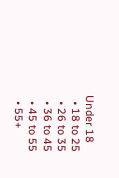Under 18
  • 18 to 25
  • 26 to 35
  • 36 to 45
  • 45 to 55
  • 55+